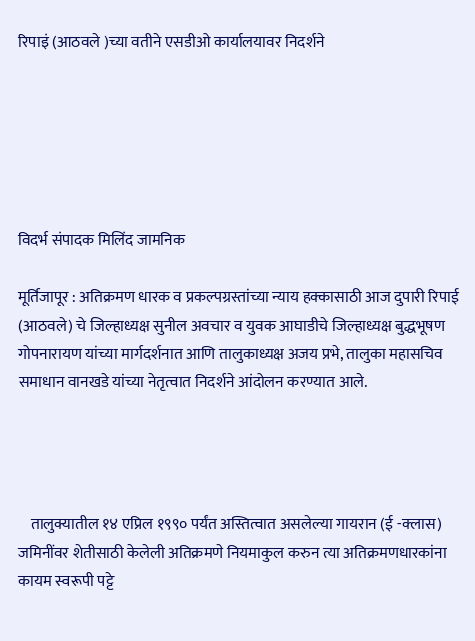रिपाइं (आठवले )च्या वतीने एसडीओ कार्यालयावर निदर्शने






विदर्भ संपादक मिलिंद जामनिक

मूर्तिजापूर : अतिक्रमण धारक व प्रकल्पग्रस्तांच्या न्याय हक्कासाठी आज दुपारी रिपाई (आठवले) चे जिल्हाध्यक्ष सुनील अवचार व युवक आघाडीचे जिल्हाध्यक्ष बुद्धभूषण गोपनारायण यांच्या मार्गदर्शनात आणि तालुकाध्यक्ष अजय प्रभे, तालुका महासचिव समाधान वानखडे यांच्या नेतृत्वात निदर्शने आंदोलन करण्यात आले.




    तालुक्यातील १४ एप्रिल १९९० पर्यंत अस्तित्वात असलेल्या गायरान (ई -क्लास) जमिनींवर शेतीसाठी केलेली अतिक्रमणे नियमाकुल करुन त्या अतिक्रमणधारकांना कायम स्वरूपी पट्टे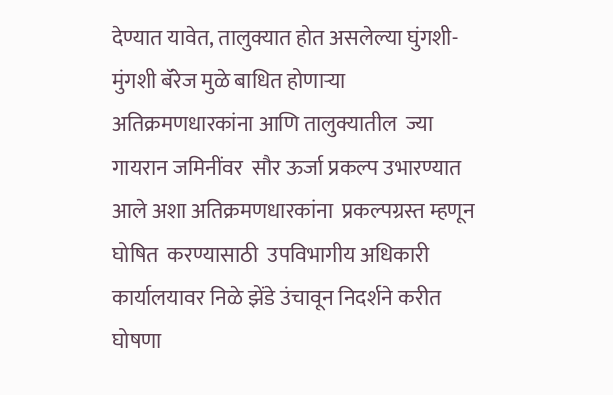देण्यात यावेत, तालुक्यात होत असलेल्या घुंगशी-मुंगशी बॅरेज मुळे बाधित होणाऱ्या अतिक्रमणधारकांना आणि तालुक्यातील  ज्या  गायरान जमिनींवर  सौर ऊर्जा प्रकल्प उभारण्यात आले अशा अतिक्रमणधारकांना  प्रकल्पग्रस्त म्हणून घोषित  करण्यासाठी  उपविभागीय अधिकारी कार्यालयावर निळे झेंडे उंचावून निदर्शने करीत घोषणा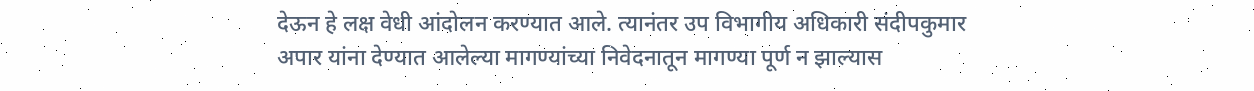देऊन हे लक्ष वेधी आंदोलन करण्यात आले. त्यानंतर उप विभागीय अधिकारी संदीपकुमार अपार यांना देण्यात आलेल्या मागण्यांच्या निवेदनातून मागण्या पूर्ण न झाल्यास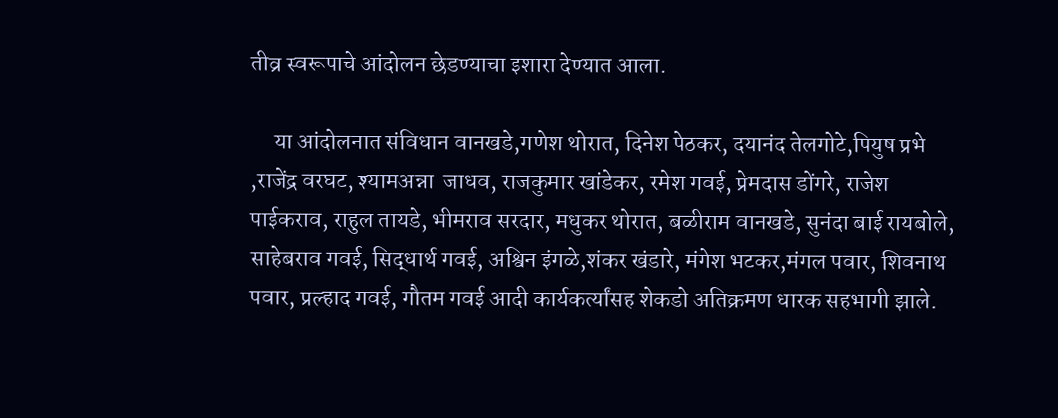तीव्र स्वरूपाचे आंदोलन छेडण्याचा इशारा देण्यात आला.

     या आंदोलनात संविधान वानखडे,गणेश थोरात, दिनेश पेठकर, दयानंद तेलगोटे,पियुष प्रभे ,राजेंद्र वरघट, श्यामअन्ना  जाधव, राजकुमार खांडेकर, रमेश गवई, प्रेमदास डोंगरे, राजेश पाईकराव, राहुल तायडे, भीमराव सरदार, मधुकर थोरात, बळीराम वानखडे, सुनंदा बाई रायबोले, साहेबराव गवई, सिद्धार्थ गवई, अश्विन इंगळे,शंकर खंडारे, मंगेश भटकर,मंगल पवार, शिवनाथ पवार, प्रल्हाद गवई, गौतम गवई आदी कार्यकर्त्यांसह शेकडो अतिक्रमण धारक सहभागी झाले.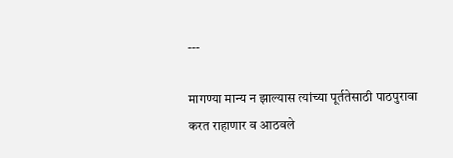---

मागण्या मान्य न झाल्यास त्यांच्या पूर्ततेसाठी पाठपुरावा करत राहाणार व आठवले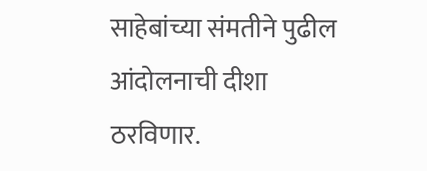साहेबांच्या संमतीने पुढील आंदोलनाची दीशा ठरविणार.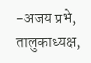-अजय प्रभे, तालुकाध्यक्ष,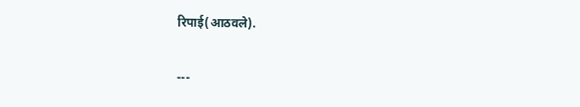रिपाई(आठवले).

---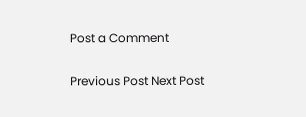Post a Comment

Previous Post Next Post